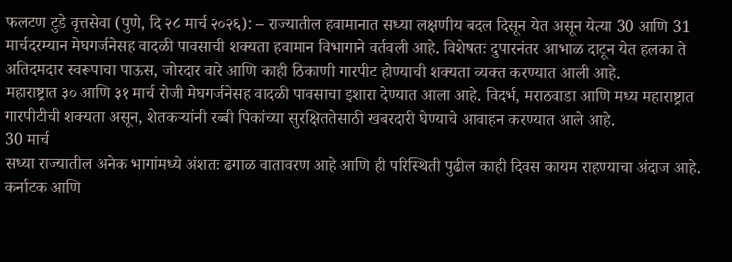फलटण टुडे वृत्तसेवा (पुणे, दि २८ मार्च २०२६): – राज्यातील हवामानात सध्या लक्षणीय बदल दिसून येत असून येत्या 30 आणि 31 मार्चदरम्यान मेघगर्जनेसह वादळी पावसाची शक्यता हवामान विभागाने वर्तवली आहे. विशेषतः दुपारनंतर आभाळ दाटून येत हलका ते अतिदमदार स्वरूपाचा पाऊस, जोरदार वारे आणि काही ठिकाणी गारपीट होण्याची शक्यता व्यक्त करण्यात आली आहे.
महाराष्ट्रात ३० आणि ३१ मार्च रोजी मेघगर्जनेसह वादळी पावसाचा इशारा देण्यात आला आहे. विदर्भ, मराठवाडा आणि मध्य महाराष्ट्रात गारपीटीची शक्यता असून, शेतकऱ्यांनी रब्बी पिकांच्या सुरक्षिततेसाठी खबरदारी घेण्याचे आवाहन करण्यात आले आहे.
30 मार्च
सध्या राज्यातील अनेक भागांमध्ये अंशतः ढगाळ वातावरण आहे आणि ही परिस्थिती पुढील काही दिवस कायम राहण्याचा अंदाज आहे. कर्नाटक आणि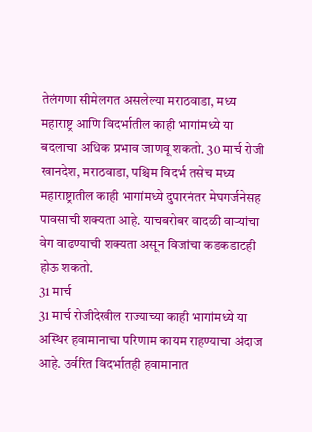तेलंगणा सीमेलगत असलेल्या मराठवाडा, मध्य महाराष्ट्र आणि विदर्भातील काही भागांमध्ये या बदलाचा अधिक प्रभाव जाणवू शकतो. 30 मार्च रोजी खानदेश, मराठवाडा, पश्चिम विदर्भ तसेच मध्य महाराष्ट्रातील काही भागांमध्ये दुपारनंतर मेघगर्जनेसह पावसाची शक्यता आहे. याचबरोबर वादळी वाऱ्यांचा वेग वाढण्याची शक्यता असून विजांचा कडकडाटही होऊ शकतो.
31 मार्च
31 मार्च रोजीदेखील राज्याच्या काही भागांमध्ये या अस्थिर हवामानाचा परिणाम कायम राहण्याचा अंदाज आहे. उर्वरित विदर्भातही हवामानात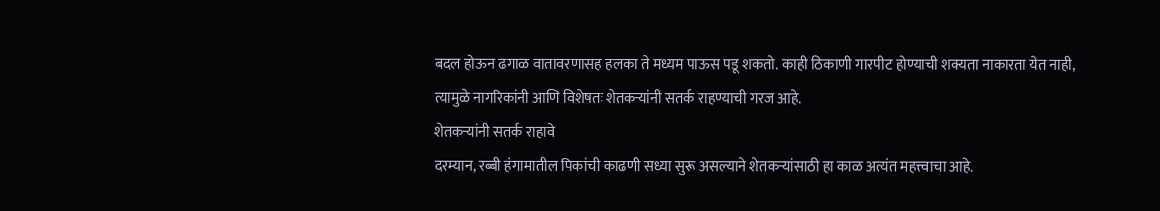बदल होऊन ढगाळ वातावरणासह हलका ते मध्यम पाऊस पडू शकतो. काही ठिकाणी गारपीट होण्याची शक्यता नाकारता येत नाही, त्यामुळे नागरिकांनी आणि विशेषतः शेतकऱ्यांनी सतर्क राहण्याची गरज आहे.
शेतकऱ्यांनी सतर्क राहावे
दरम्यान, रब्बी हंगामातील पिकांची काढणी सध्या सुरू असल्याने शेतकऱ्यांसाठी हा काळ अत्यंत महत्त्वाचा आहे.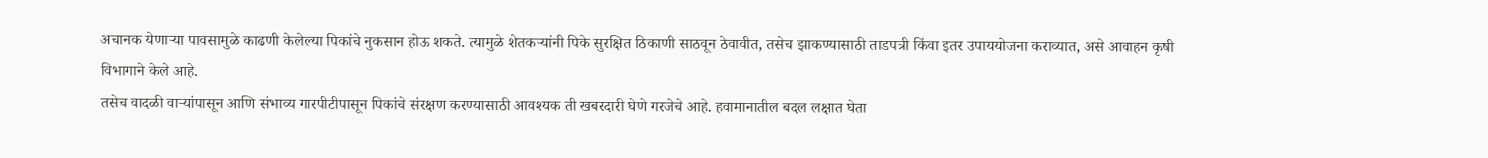अचानक येणाऱ्या पावसामुळे काढणी केलेल्या पिकांचे नुकसान होऊ शकते. त्यामुळे शेतकऱ्यांनी पिके सुरक्षित ठिकाणी साठवून ठेवावीत, तसेच झाकण्यासाठी ताडपत्री किंवा इतर उपाययोजना कराव्यात, असे आवाहन कृषी विभागाने केले आहे.
तसेच वादळी वाऱ्यांपासून आणि संभाव्य गारपीटीपासून पिकांचे संरक्षण करण्यासाठी आवश्यक ती खबरदारी घेणे गरजेचे आहे. हवामानातील बदल लक्षात घेता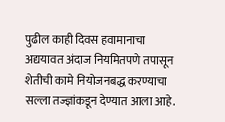पुढील काही दिवस हवामानाचा अद्ययावत अंदाज नियमितपणे तपासून शेतीची कामे नियोजनबद्ध करण्याचा सल्ला तज्ज्ञांकडून देण्यात आला आहे.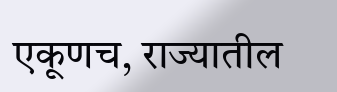एकूणच, राज्यातील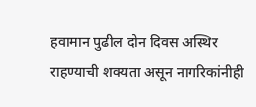हवामान पुढील दोन दिवस अस्थिर राहण्याची शक्यता असून नागरिकांनीही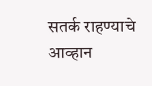सतर्क राहण्याचे आव्हान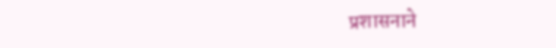प्रशासनाने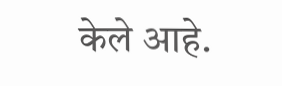केले आहे.